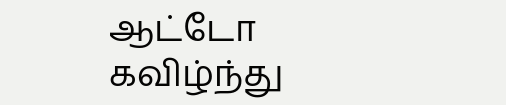ஆட்டோ கவிழ்ந்து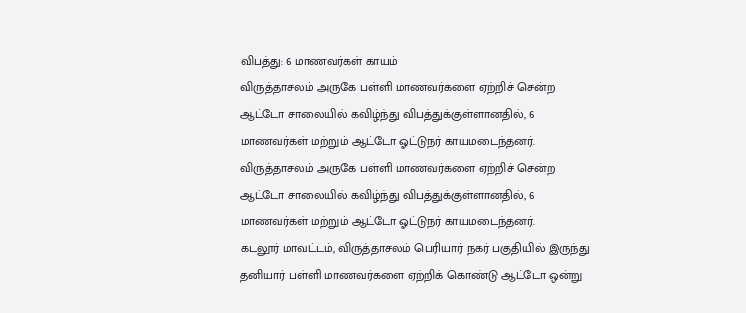விபத்து: 6 மாணவர்கள் காயம்
விருத்தாசலம் அருகே பள்ளி மாணவர்களை ஏற்றிச் சென்ற ஆட்டோ சாலையில் கவிழ்ந்து விபத்துக்குள்ளானதில், 6 மாணவர்கள் மற்றும் ஆட்டோ ஓட்டுநர் காயமடைந்தனர்.
விருத்தாசலம் அருகே பள்ளி மாணவர்களை ஏற்றிச் சென்ற ஆட்டோ சாலையில் கவிழ்ந்து விபத்துக்குள்ளானதில், 6 மாணவர்கள் மற்றும் ஆட்டோ ஓட்டுநர் காயமடைந்தனர்.
கடலூர் மாவட்டம், விருத்தாசலம் பெரியார் நகர் பகுதியில் இருந்து தனியார் பள்ளி மாணவர்களை ஏற்றிக் கொண்டு ஆட்டோ ஒன்று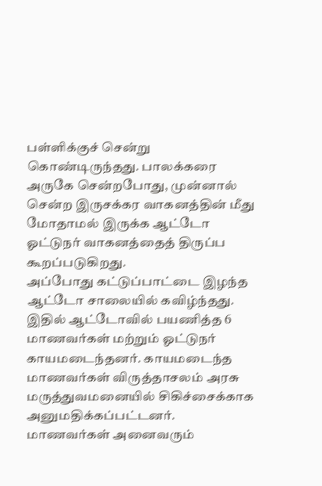பள்ளிக்குச் சென்று கொண்டிருந்தது. பாலக்கரை அருகே சென்றபோது, முன்னால் சென்ற இருசக்கர வாகனத்தின் மீது மோதாமல் இருக்க ஆட்டோ ஓட்டுநர் வாகனத்தைத் திருப்ப கூறப்படுகிறது.
அப்போது கட்டுப்பாட்டை இழந்த ஆட்டோ சாலையில் கவிழ்ந்தது. இதில் ஆட்டோவில் பயணித்த 6 மாணவர்கள் மற்றும் ஓட்டுநர் காயமடைந்தனர். காயமடைந்த மாணவர்கள் விருத்தாசலம் அரசு மருத்துவமனையில் சிகிச்சைக்காக அனுமதிக்கப்பட்டனர். மாணவர்கள் அனைவரும்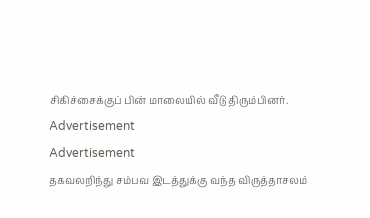சிகிச்சைக்குப் பின் மாலையில் வீடு திரும்பினர்.
Advertisement
Advertisement
தகவலறிந்து சம்பவ இடத்துக்கு வந்த விருத்தாசலம்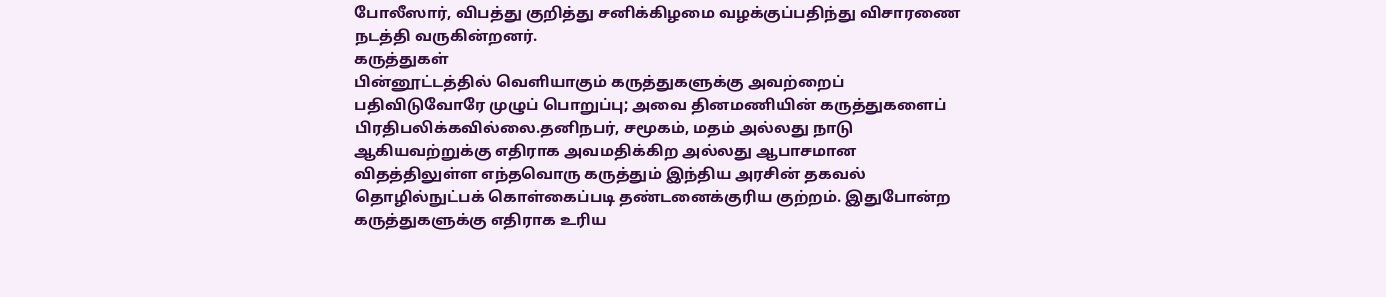போலீஸார், விபத்து குறித்து சனிக்கிழமை வழக்குப்பதிந்து விசாரணை நடத்தி வருகின்றனர்.
கருத்துகள்
பின்னூட்டத்தில் வெளியாகும் கருத்துகளுக்கு அவற்றைப் பதிவிடுவோரே முழுப் பொறுப்பு; அவை தினமணியின் கருத்துகளைப் பிரதிபலிக்கவில்லை.தனிநபர், சமூகம், மதம் அல்லது நாடு ஆகியவற்றுக்கு எதிராக அவமதிக்கிற அல்லது ஆபாசமான விதத்திலுள்ள எந்தவொரு கருத்தும் இந்திய அரசின் தகவல் தொழில்நுட்பக் கொள்கைப்படி தண்டனைக்குரிய குற்றம். இதுபோன்ற கருத்துகளுக்கு எதிராக உரிய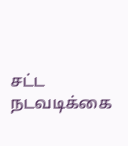சட்ட நடவடிக்கை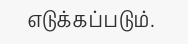எடுக்கப்படும்.